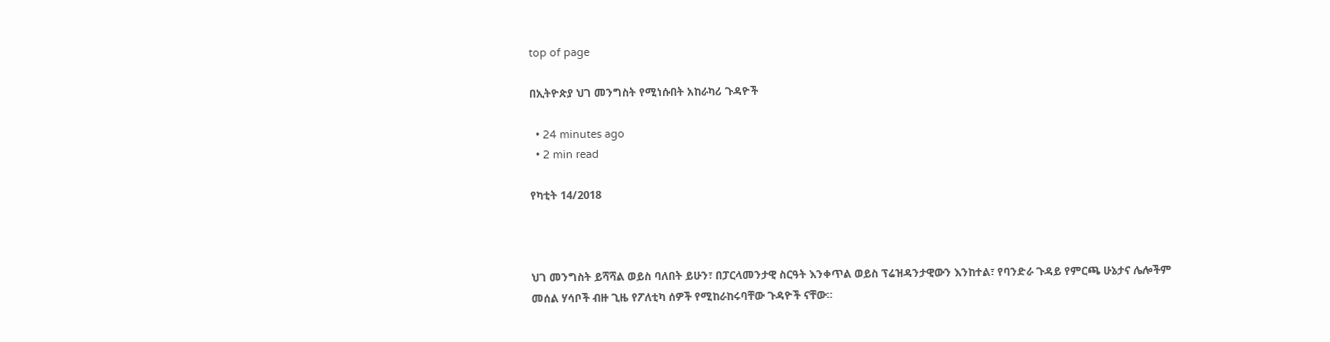top of page

በኢትዮጵያ ህገ መንግስት የሚነሱበት አከራካሪ ጉዳዮች

  • 24 minutes ago
  • 2 min read

የካቲት 14/2018



ህገ መንግስት ይሻሻል ወይስ ባለበት ይሁን፣ በፓርላመንታዊ ስርዓት እንቀጥል ወይስ ፕሬዝዳንታዊውን እንከተል፣ የባንድራ ጉዳይ የምርጫ ሁኔታና ሌሎችም መሰል ሃሳቦች ብዙ ጊዜ የፖለቲካ ሰዎች የሚከራከሩባቸው ጉዳዮች ናቸው።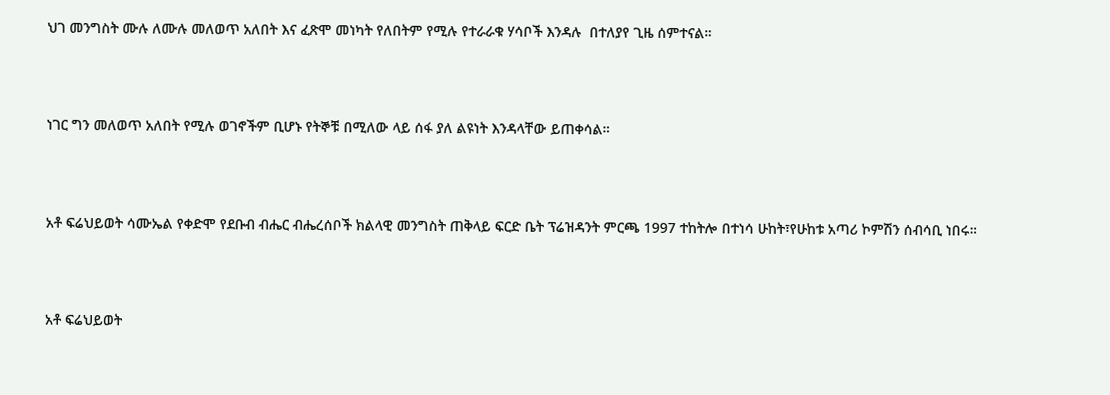ህገ መንግስት ሙሉ ለሙሉ መለወጥ አለበት እና ፈጽሞ መነካት የለበትም የሚሉ የተራራቁ ሃሳቦች እንዳሉ  በተለያየ ጊዜ ሰምተናል።



ነገር ግን መለወጥ አለበት የሚሉ ወገኖችም ቢሆኑ የትኞቹ በሚለው ላይ ሰፋ ያለ ልዩነት እንዳላቸው ይጠቀሳል።



አቶ ፍሬህይወት ሳሙኤል የቀድሞ የደቡብ ብሔር ብሔረሰቦች ክልላዊ መንግስት ጠቅላይ ፍርድ ቤት ፕሬዝዳንት ምርጫ 1997 ተከትሎ በተነሳ ሁከት፣የሁከቱ አጣሪ ኮምሽን ሰብሳቢ ነበሩ።



አቶ ፍሬህይወት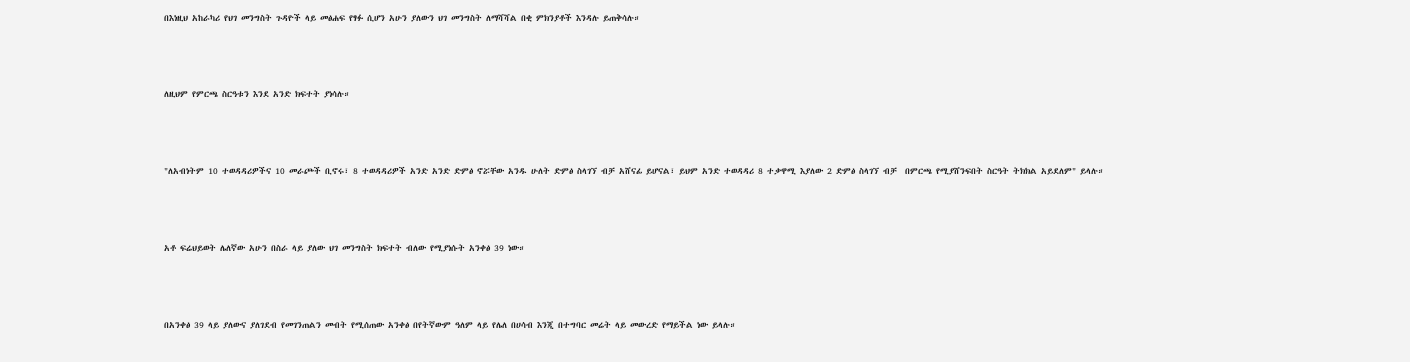በእነዚህ አከራካሪ የህገ መንግስት ጉዳዮች ላይ መፅሐፍ የፃፉ ሲሆን አሁን ያለውን ህገ መንግስት ለማሻሻል በቂ ምክንያቶች እንዳሉ ይጠቅሳሉ።



ለዚህም የምርጫ ስርዓቱን እንደ አንድ ክፍተት ያነሳሉ።



"ለአብነትም 10 ተወዳዳሪዎችና 10 መራጮች ቢኖሩ፣ 8 ተወዳዳሪዎች አንድ አንድ ድምፅ ኖሯቸው አንዱ ሁለት ድምፅ ስላገኘ ብቻ አሸናፊ ይሆናል፣ ይህም አንድ ተወዳዳሪ 8 ተቃዋሚ እያለው 2 ድምፅ ስላገኘ ብቻ  በምርጫ የሚያሸንፍበት ስርዓት ትክክል አይደለም" ይላሉ።



አቶ ፍሬህይወት ሌለኛው አሁን በስራ ላይ ያለው ህገ መንግስት ክፍተት ብለው የሚያነሱት አንቀፅ 39 ነው።



በአንቀፅ 39 ላይ ያለውና ያለገደብ የመገንጠልን መብት የሚሰጠው አንቀፅ በየትኛውም ዓለም ላይ የሌለ በሀሳብ እንጂ በተግባር መሬት ላይ መውረድ የማይችል ነው ይላሉ።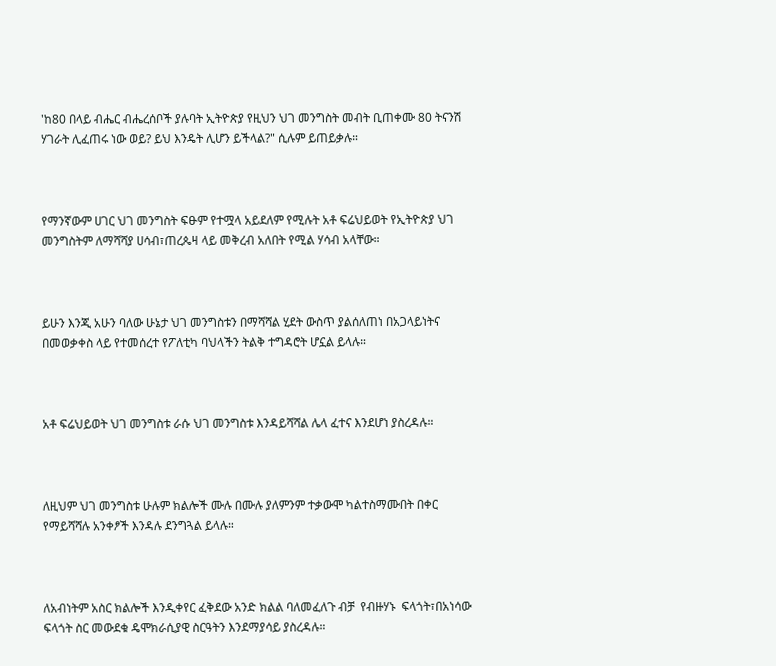'ከ80 በላይ ብሔር ብሔረሰቦች ያሉባት ኢትዮጵያ የዚህን ህገ መንግስት መብት ቢጠቀሙ 80 ትናንሽ ሃገራት ሊፈጠሩ ነው ወይ? ይህ እንዴት ሊሆን ይችላል?" ሲሉም ይጠይቃሉ።



የማንኛውም ሀገር ህገ መንግስት ፍፁም የተሟላ አይደለም የሚሉት አቶ ፍሬህይወት የኢትዮጵያ ህገ መንግስትም ለማሻሻያ ሀሳብ፣ጠረጴዛ ላይ መቅረብ አለበት የሚል ሃሳብ አላቸው።



ይሁን እንጂ አሁን ባለው ሁኔታ ህገ መንግስቱን በማሻሻል ሂደት ውስጥ ያልሰለጠነ በአጋላይነትና በመወቃቀስ ላይ የተመሰረተ የፖለቲካ ባህላችን ትልቅ ተግዳሮት ሆኗል ይላሉ።



አቶ ፍሬህይወት ህገ መንግስቱ ራሱ ህገ መንግስቱ እንዳይሻሻል ሌላ ፈተና እንደሆነ ያስረዳሉ።



ለዚህም ህገ መንግስቱ ሁሉም ክልሎች ሙሉ በሙሉ ያለምንም ተቃውሞ ካልተስማሙበት በቀር የማይሻሻሉ አንቀፆች እንዳሉ ደንግጓል ይላሉ።



ለአብነትም አስር ክልሎች እንዲቀየር ፈቅደው አንድ ክልል ባለመፈለጉ ብቻ  የብዙሃኑ  ፍላጎት፣በአነሳው ፍላጎት ስር መውደቁ ዴሞክራሲያዊ ስርዓትን እንደማያሳይ ያስረዳሉ።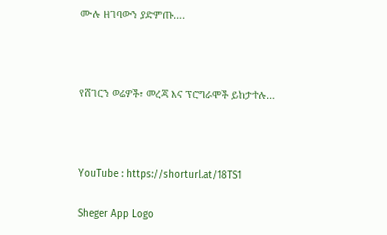ሙሉ ዘገባውን ያድምጡ….



የሸገርን ወሬዎች፣ መረጃ እና ፕሮግራሞች ይከታተሉ…



YouTube : https://shorturl.at/18TS1

Sheger App Logo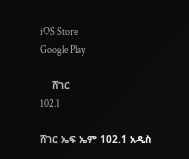iOS Store
Google Play

    ሸገር
102.1

ሸገር ኤፍ ኤም 102.1 አዲስ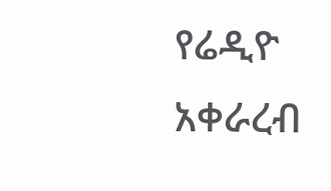የሬዲዮ አቀራረብ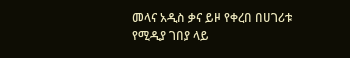መላና አዲስ ቃና ይዞ የቀረበ በሀገሪቱ የሚዲያ ገበያ ላይ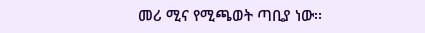መሪ ሚና የሚጫወት ጣቢያ ነው፡፡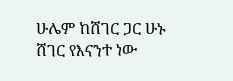ሁሌም ከሸገር ጋር ሁኑ
ሸገር የእናንተ ነው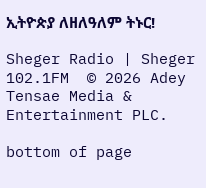ኢትዮጵያ ለዘለዓለም ትኑር!

Sheger Radio | Sheger 102.1FM  © 2026 Adey Tensae Media & Entertainment PLC.

bottom of page